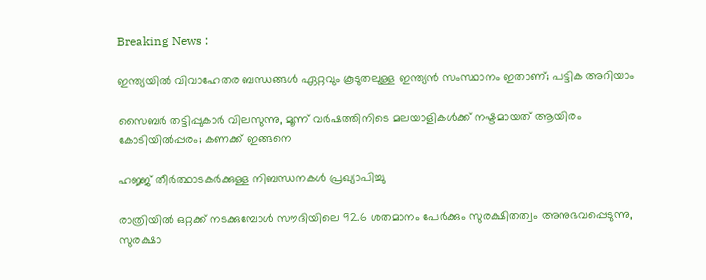Breaking News :

ഇന്ത്യയില്‍ വിവാഹേതര ബന്ധങ്ങള്‍ ഏറ്റവും കൂടുതലുള്ള ഇന്ത്യന്‍ സംസ്ഥാനം ഇതാണ്; പട്ടിക അറിയാം

സൈബര്‍ തട്ടിപ്പുകാര്‍ വിലസുന്നു, മൂന്ന് വര്‍ഷത്തിനിടെ മലയാളികള്‍ക്ക് നഷ്ടമായത് ആയിരം കോടിയില്‍പ്പരം; കണക്ക് ഇങ്ങനെ

ഹജ്ജ് തീർത്ഥാടകർക്കുള്ള നിബന്ധനകൾ പ്രഖ്യാപിച്ചു

രാത്രിയിൽ ഒറ്റക്ക് നടക്കുമ്പോൾ സൗദിയിലെ 92.6 ശതമാനം പേർക്കും സുരക്ഷിതത്വം അനുഭവപ്പെടുന്നു, സുരക്ഷാ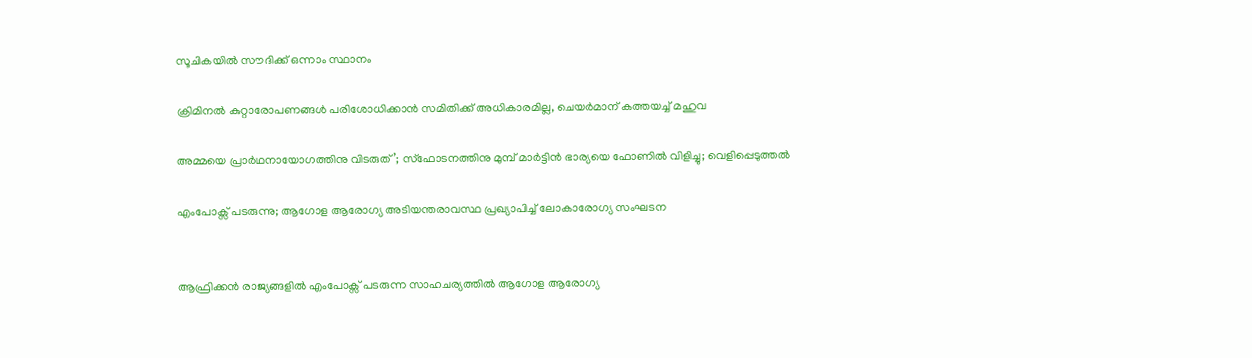സൂചികയിൽ സൗദിക്ക് ഒന്നാം സ്ഥാനം

ക്രിമിനല്‍ കുറ്റാരോപണങ്ങള്‍ പരിശോധിക്കാന്‍ സമിതിക്ക്‌ അധികാരമില്ല, ചെയര്‍മാന്‌ കത്തയച്ച് മഹുവ

അമ്മയെ പ്രാര്‍ഥനായോഗത്തിനു വിടരുത്’; സ്‌ഫോടനത്തിനു മുമ്പ് മാര്‍ട്ടിന്‍ ഭാര്യയെ ഫോണില്‍ വിളിച്ചു; വെളിപ്പെടുത്തല്‍

എംപോക്സ് പടരുന്നു; ആഗോള ആരോഗ്യ അടിയന്തരാവസ്ഥ പ്രഖ്യാപിച്ച് ലോകാരോഗ്യ സംഘടന


ആഫ്രിക്കൻ രാജ്യങ്ങളിൽ എംപോക്സ് പടരുന്ന സാഹചര്യത്തിൽ ആഗോള ആരോഗ്യ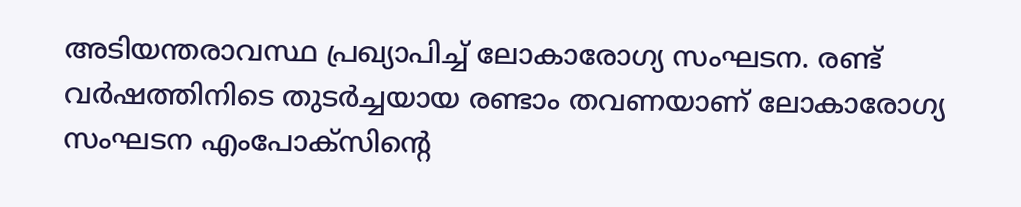അടിയന്തരാവസ്ഥ പ്രഖ്യാപിച്ച് ലോകാരോഗ്യ സംഘടന. രണ്ട് വർഷത്തിനിടെ തുടർച്ചയായ രണ്ടാം തവണയാണ് ലോകാരോഗ്യ സംഘടന എംപോക്സിൻ്റെ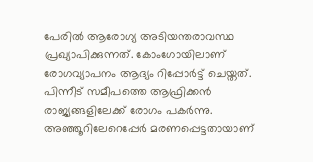പേരിൽ ആരോഗ്യ അടിയന്തരാവസ്ഥ പ്രഖ്യാപിക്കുന്നത്. കോംഗോയിലാണ് രോഗവ്യാപനം ആദ്യം റിപ്പോർട്ട് ചെയ്തത്. പിന്നീട് സമീപത്തെ ആഫ്രിക്കൻ രാജ്യങ്ങളിലേക്ക് രോഗം പകർന്നു. അഞ്ഞൂറിലേറെപ്പേർ മരണപ്പെട്ടതായാണ്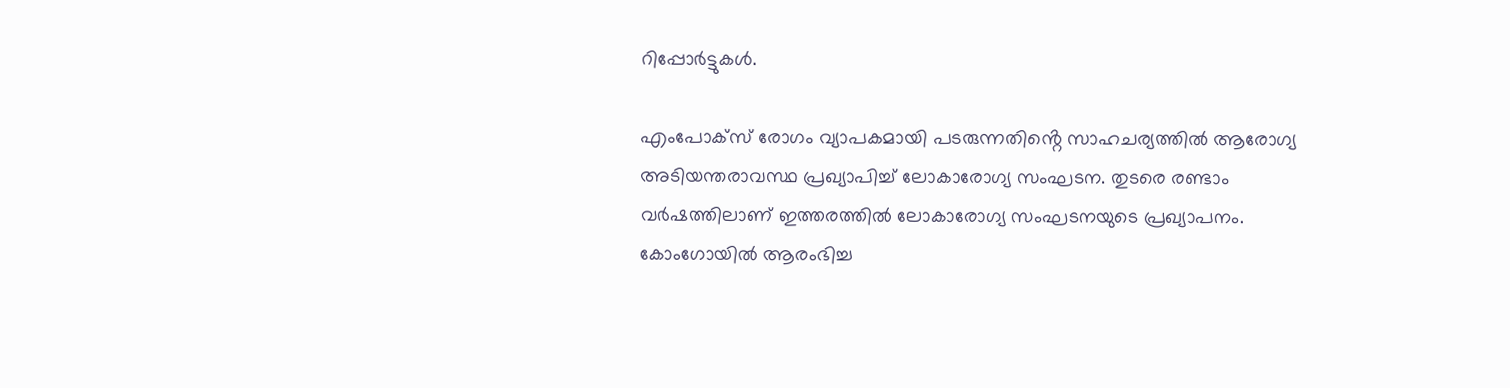റിപ്പോർട്ടുകൾ.

എംപോക്സ് രോഗം വ്യാപകമായി പടരുന്നതിൻ്റെ സാഹചര്യത്തിൽ ആരോഗ്യ അടിയന്തരാവസ്ഥ പ്രഖ്യാപിച്ച് ലോകാരോഗ്യ സംഘടന. തുടരെ രണ്ടാം വർഷത്തിലാണ് ഇത്തരത്തിൽ ലോകാരോഗ്യ സംഘടനയുടെ പ്രഖ്യാപനം. കോംഗോയിൽ ആരംഭിച്ച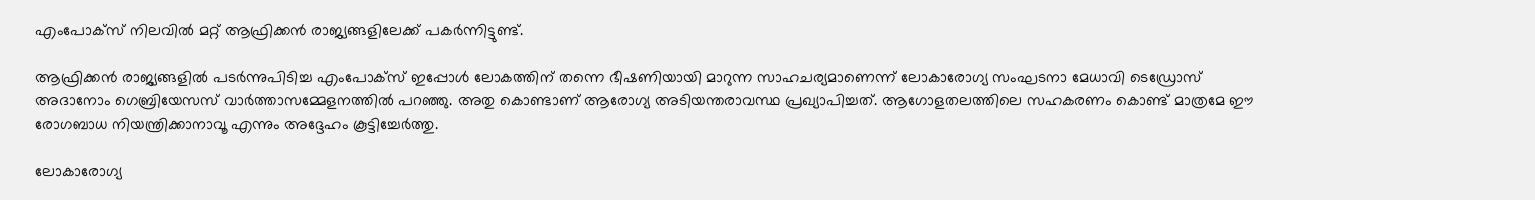എംപോക്സ് നിലവിൽ മറ്റ് ആഫ്രിക്കൻ രാജ്യങ്ങളിലേക്ക് പകർന്നിട്ടുണ്ട്.

ആഫ്രിക്കൻ രാജ്യങ്ങളിൽ പടർന്നുപിടിച്ച എംപോക്സ് ഇപ്പോൾ ലോകത്തിന് തന്നെ ഭീഷണിയായി മാറുന്ന സാഹചര്യമാണെന്ന് ലോകാരോഗ്യ സംഘടനാ മേധാവി ടെഡ്രോസ് അദാനോം ഗെബ്രിയേസസ് വാർത്താസമ്മേളനത്തിൽ പറഞ്ഞു. അതു കൊണ്ടാണ് ആരോഗ്യ അടിയന്തരാവസ്ഥ പ്രഖ്യാപിച്ചത്. ആഗോളതലത്തിലെ സഹകരണം കൊണ്ട് മാത്രമേ ഈ രോഗബാധ നിയന്ത്രിക്കാനാവൂ എന്നും അദ്ദേഹം കൂട്ടിച്ചേർത്തു.

ലോകാരോഗ്യ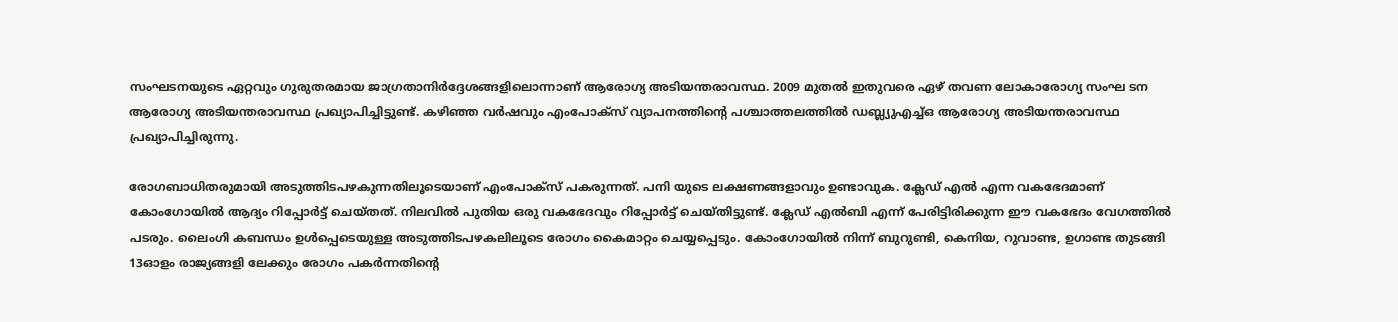സംഘടനയുടെ ഏറ്റവും ഗുരുതരമായ ജാഗ്രതാനിർദ്ദേശങ്ങളിലൊന്നാണ് ആരോഗ്യ അടിയന്തരാവസ്ഥ. 2009 മുതൽ ഇതുവരെ ഏഴ് തവണ ലോകാരോഗ്യ സംഘ ടന ആരോഗ്യ അടിയന്തരാവസ്ഥ പ്രഖ്യാപിച്ചിട്ടുണ്ട്. കഴിഞ്ഞ വർഷവും എംപോക്സ് വ്യാപനത്തിൻ്റെ പശ്ചാത്തലത്തിൽ ഡബ്ല്യുഎച്ച്ഒ ആരോഗ്യ അടിയന്തരാവസ്ഥ പ്രഖ്യാപിച്ചിരുന്നു.

രോഗബാധിതരുമായി അടുത്തിടപഴകുന്നതിലൂടെയാണ് എംപോക്സ് പകരുന്നത്. പനി യുടെ ലക്ഷണങ്ങളാവും ഉണ്ടാവുക. ക്ലേഡ് എൽ എന്ന വകഭേദമാണ് കോംഗോയിൽ ആദ്യം റിപ്പോർട്ട് ചെയ്തത്. നിലവിൽ പുതിയ ഒരു വകഭേദവും റിപ്പോർട്ട് ചെയ്തിട്ടുണ്ട്. ക്ലേഡ് എൽബി എന്ന് പേരിട്ടിരിക്കുന്ന ഈ വകഭേദം വേഗത്തിൽ പടരും. ലൈംഗി കബന്ധം ഉൾപ്പെടെയുള്ള അടുത്തിടപഴകലിലൂടെ രോഗം കൈമാറ്റം ചെയ്യപ്പെടും. കോംഗോയിൽ നിന്ന് ബുറുണ്ടി, കെനിയ, റുവാണ്ട, ഉഗാണ്ട തുടങ്ങി 13ഓളം രാജ്യങ്ങളി ലേക്കും രോഗം പകർന്നതിൻ്റെ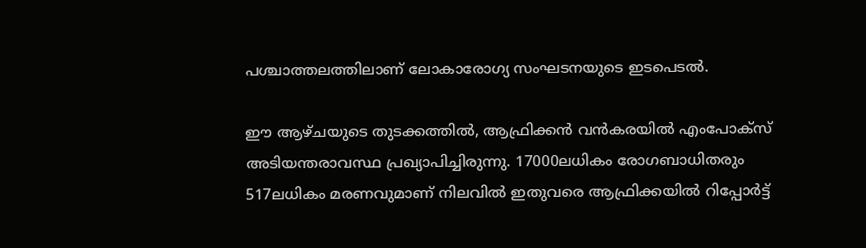പശ്ചാത്തലത്തിലാണ് ലോകാരോഗ്യ സംഘടനയുടെ ഇടപെടൽ.

ഈ ആഴ്ചയുടെ തുടക്കത്തിൽ, ആഫ്രിക്കൻ വൻകരയിൽ എംപോക്സ് അടിയന്തരാവസ്ഥ പ്രഖ്യാപിച്ചിരുന്നു. 17000ലധികം രോഗബാധിതരും 517ലധികം മരണവുമാണ് നിലവിൽ ഇതുവരെ ആഫ്രിക്കയിൽ റിപ്പോർട്ട്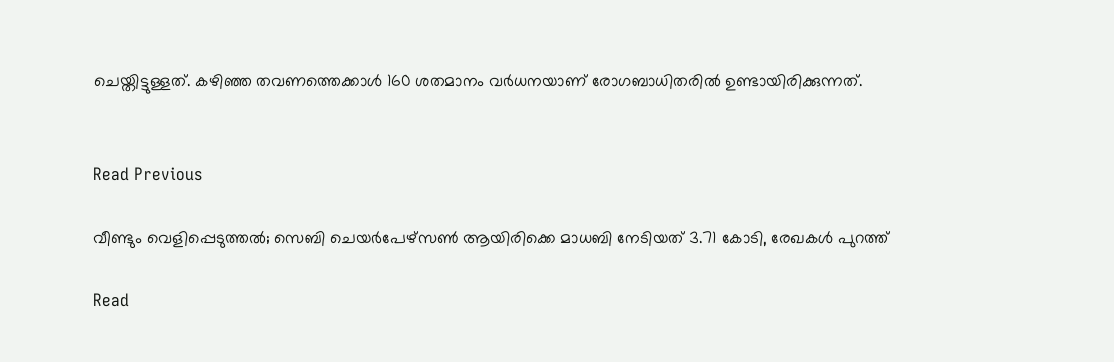ചെയ്തിട്ടുള്ളത്. കഴിഞ്ഞ തവണത്തെക്കാൾ 160 ശതമാനം വർധനയാണ് രോഗബാധിതരിൽ ഉണ്ടായിരിക്കുന്നത്.


Read Previous

വീണ്ടും വെളിപ്പെടുത്തൽ; സെബി ചെയർപേഴ്സൺ ആയിരിക്കെ മാധബി നേടിയത് 3.71 കോടി, രേഖകൾ പുറത്ത്

Read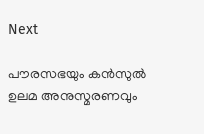Next

പൗരസഭയും കൻസുൽ ഉലമ അനുസ്മരണവും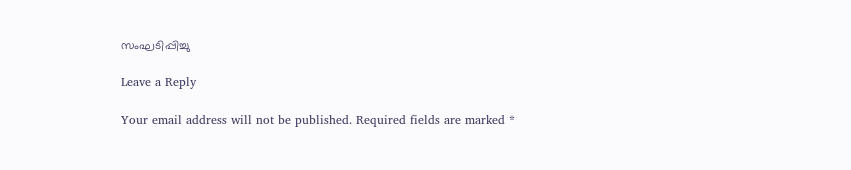സംഘടിപ്പിച്ചു

Leave a Reply

Your email address will not be published. Required fields are marked *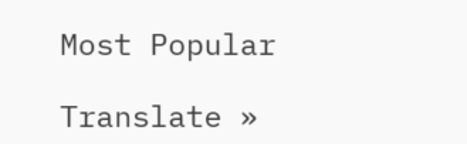Most Popular

Translate »